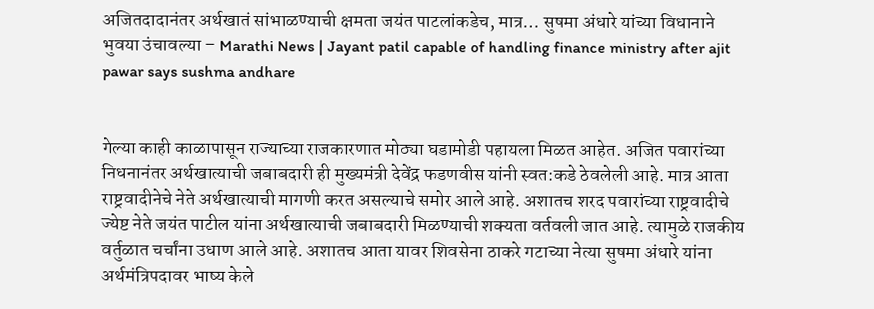अजितदादानंतर अर्थखातं सांभाळण्याची क्षमता जयंत पाटलांकडेच, मात्र… सुषमा अंधारे यांच्या विधानाने भुवया उंचावल्या – Marathi News | Jayant patil capable of handling finance ministry after ajit pawar says sushma andhare


गेल्या काही काळापासून राज्याच्या राजकारणात मोठ्या घडामोडी पहायला मिळत आहेत. अजित पवारांच्या निधनानंतर अर्थखात्याची जबाबदारी ही मुख्यमंत्री देवेंद्र फडणवीस यांनी स्वत:कडे ठेवलेली आहे. मात्र आता राष्ट्रवादीनेचे नेते अर्थखात्याची मागणी करत असल्याचे समोर आले आहे. अशातच शरद पवारांच्या राष्ट्रवादीचे ज्येष्ट नेते जयंत पाटील यांना अर्थखात्याची जबाबदारी मिळण्याची शक्यता वर्तवली जात आहे. त्यामुळे राजकीय वर्तुळात चर्चांना उधाण आले आहे. अशातच आता यावर शिवसेना ठाकरे गटाच्या नेत्या सुषमा अंधारे यांना अर्थमंत्रिपदावर भाष्य केले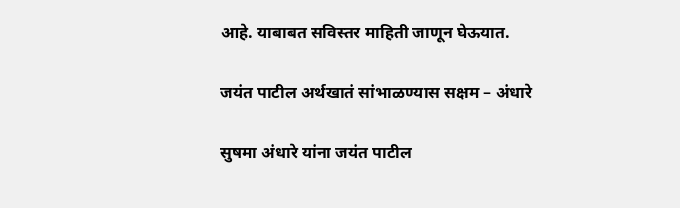आहे. याबाबत सविस्तर माहिती जाणून घेऊयात.

जयंत पाटील अर्थखातं सांभाळण्यास सक्षम – अंधारे

सुषमा अंधारे यांना जयंत पाटील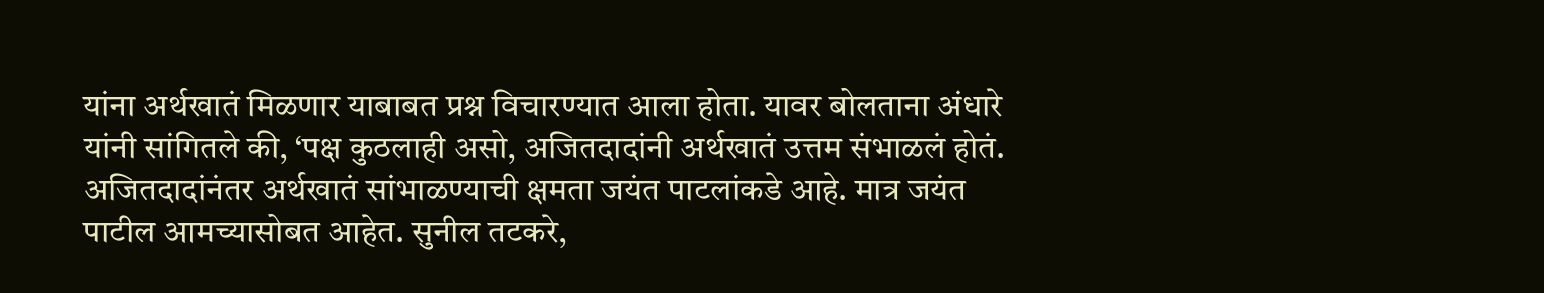यांना अर्थखातं मिळणार याबाबत प्रश्न विचारण्यात आला होता. यावर बोलताना अंधारे यांनी सांगितले की, ‘पक्ष कुठलाही असो, अजितदादांनी अर्थखातं उत्तम संभाळलं होतं. अजितदादांनंतर अर्थखातं सांभाळण्याची क्षमता जयंत पाटलांकडे आहे. मात्र जयंत पाटील आमच्यासोबत आहेत. सुनील तटकरे,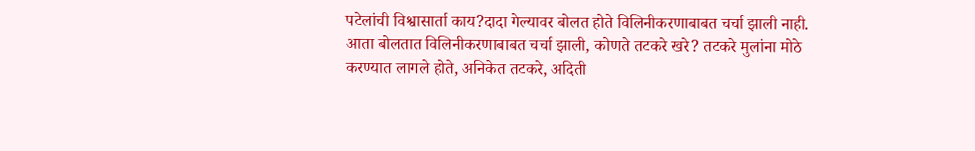पटेलांची विश्वासार्ता काय?दादा गेल्यावर बोलत होते विलिनीकरणाबाबत चर्चा झाली नाही. आता बोलतात विलिनीकरणाबाबत चर्चा झाली, कोणते तटकरे खरे? तटकरे मुलांना मोठे करण्यात लागले होते, अनिकेत तटकरे, अदिती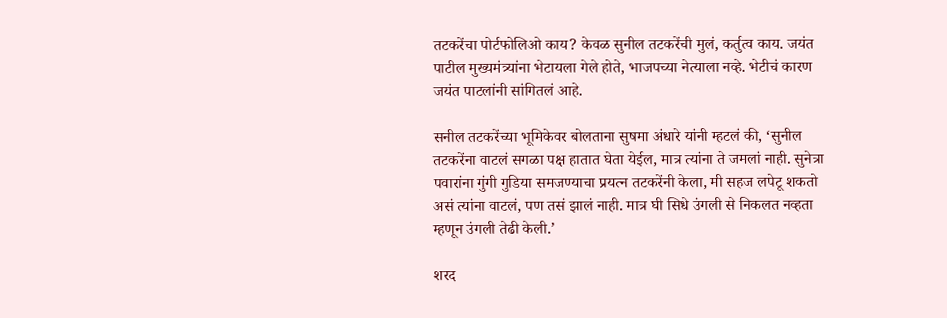तटकरेंचा पोर्टफोलिओ काय? केवळ सुनील तटकरेंची मुलं, कर्तुत्व काय. जयंत पाटील मुख्यमंत्र्यांना भेटायला गेले होते, भाजपच्या नेत्याला नव्हे. भेटीचं कारण जयंत पाटलांनी सांगितलं आहे.

सनील तटकरेंच्या भूमिकेवर बोलताना सुषमा अंधारे यांनी म्हटलं की, ‘सुनील तटकरेंना वाटलं सगळा पक्ष हातात घेता येईल, मात्र त्यांना ते जमलां नाही. सुनेत्रा पवारांना गुंगी गुडिया समजण्याचा प्रयत्न तटकरेंनी केला, मी सहज लपेटू शकतो असं त्यांना वाटलं, पण तसं झालं नाही. मात्र घी सिधे उंगली से निकलत नव्हता म्हणून उंगली तेढी केली.’

शरद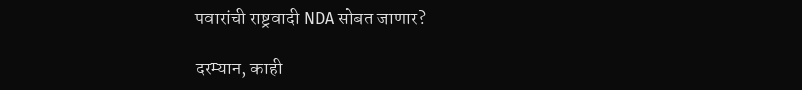पवारांची राष्ट्रवादी NDA सोबत जाणार?

दरम्यान, काही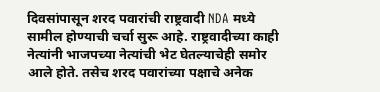दिवसांपासून शरद पवारांची राष्ट्रवादी NDA मध्ये सामील होण्याची चर्चा सुरू आहे. राष्ट्रवादीच्या काही नेत्यांनी भाजपच्या नेत्यांची भेट घेतल्याचेही समोर आले होते. तसेच शरद पवारांच्या पक्षाचे अनेक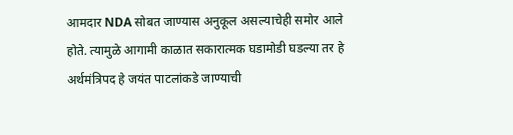आमदार NDA सोबत जाण्यास अनुकूल असल्याचेही समोर आले होते. त्यामुळे आगामी काळात सकारात्मक घडामोडी घडल्या तर हे अर्थमंत्रिपद हे जयंत पाटलांकडे जाण्याची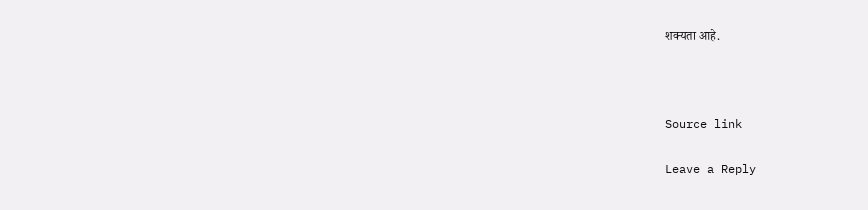शक्यता आहे.



Source link

Leave a Reply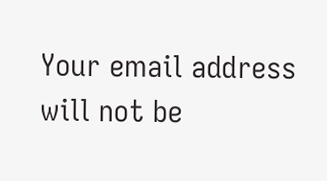Your email address will not be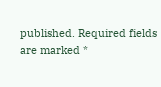published. Required fields are marked *